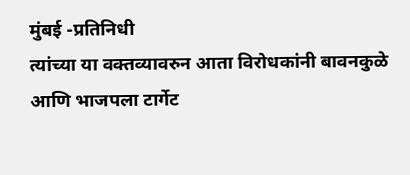मुंबई -प्रतिनिधी
त्यांच्या या वक्तव्यावरुन आता विरोधकांनी बावनकुळे आणि भाजपला टार्गेट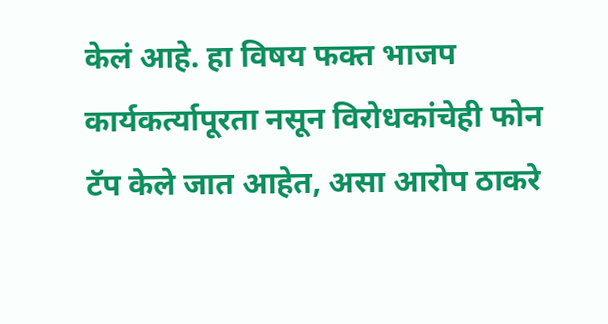केलं आहे. हा विषय फक्त भाजप कार्यकर्त्यापूरता नसून विरोधकांचेही फोन टॅप केले जात आहेत, असा आरोप ठाकरे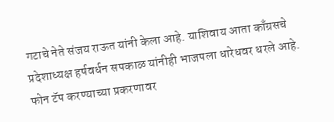गटाचे नेते संजय राऊत यांनी केला आहे. याशिवाय आता काँग्रसचे प्रदेशाध्यक्ष हर्षवर्धन सपकाळ यांनीही भाजपला धारेधवर धरले आहे.
फोन टॅप करण्याच्या प्रकरणावर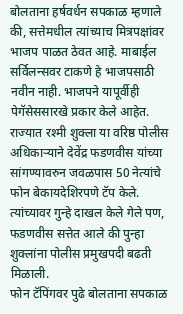बोलताना हर्षवर्धन सपकाळ म्हणाले की, सत्तेमधील त्यांच्याच मित्रपक्षांवर भाजप पाळत ठेवत आहे. माबाईल सर्विलन्सवर टाकणे हे भाजपसाठी नवीन नाही. भाजपने यापूर्वीही पेगॅसेससारखे प्रकार केले आहेत. राज्यात रश्मी शुक्ला या वरिष्ठ पोलीस अधिकाऱ्याने देवेंद्र फडणवीस यांच्या सांगण्यावरुन जवळपास 50 नेत्यांचे फोन बेकायदेशिरपणे टॅप केले. त्यांच्यावर गुन्हे दाखल केले गेले पण, फडणवीस सत्तेत आले की पुन्हा शुक्लांना पोलीस प्रमुखपदी बढती मिळाली.
फोन टॅपिंगवर पुढे बोलताना सपकाळ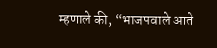म्हणाले की, “भाजपवाले आते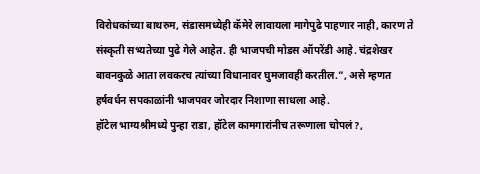विरोधकांच्या बाथरुम, संडासमध्येही कॅमेरे लावायला मागेपुढे पाहणार नाही, कारण ते संस्कृती सभ्यतेच्या पुढे गेले आहेत. ही भाजपची मोडस ऑपरेंडी आहे. चंद्रशेखर बावनकुळे आता लवकरच त्यांच्या विधानावर घुमजावही करतील.”, असे म्हणत हर्षवर्धन सपकाळांनी भाजपवर जोरदार निशाणा साधला आहे.
हॉटेल भाग्यश्रीमध्ये पुन्हा राडा, हॉटेल कामगारांनीच तरूणाला चोपलं?,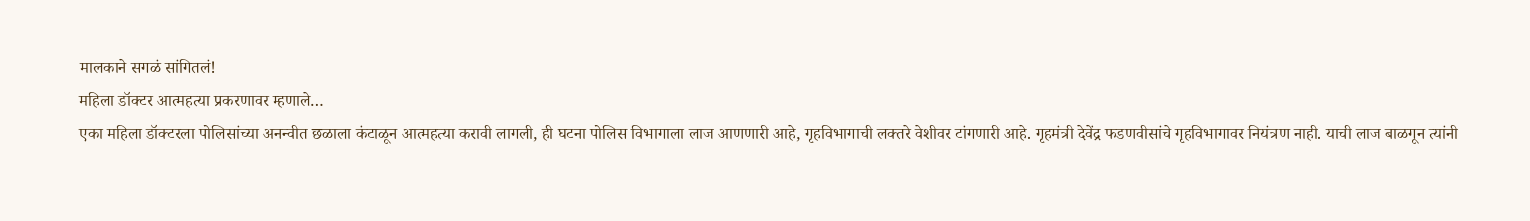मालकाने सगळं सांगितलं!
महिला डॉक्टर आत्महत्या प्रकरणावर म्हणाले…
एका महिला डॉक्टरला पोलिसांच्या अनन्वीत छळाला कंटाळून आत्महत्या करावी लागली, ही घटना पोलिस विभागाला लाज आणणारी आहे, गृहविभागाची लक्तरे वेशीवर टांगणारी आहे. गृहमंत्री देवेंद्र फडणवीसांचे गृहविभागावर नियंत्रण नाही. याची लाज बाळगून त्यांनी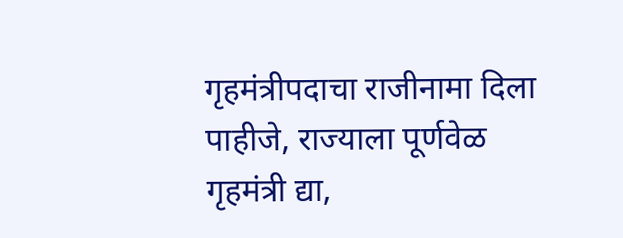गृहमंत्रीपदाचा राजीनामा दिला पाहीजे, राज्याला पूर्णवेळ गृहमंत्री द्या,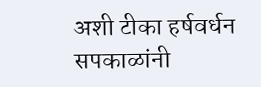अशी टीका हर्षवर्धन सपकाळांनी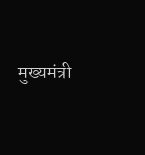मुख्यमंत्री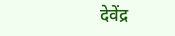देवेंद्र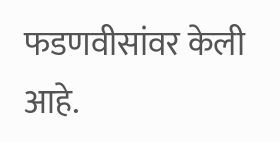फडणवीसांवर केली आहे.